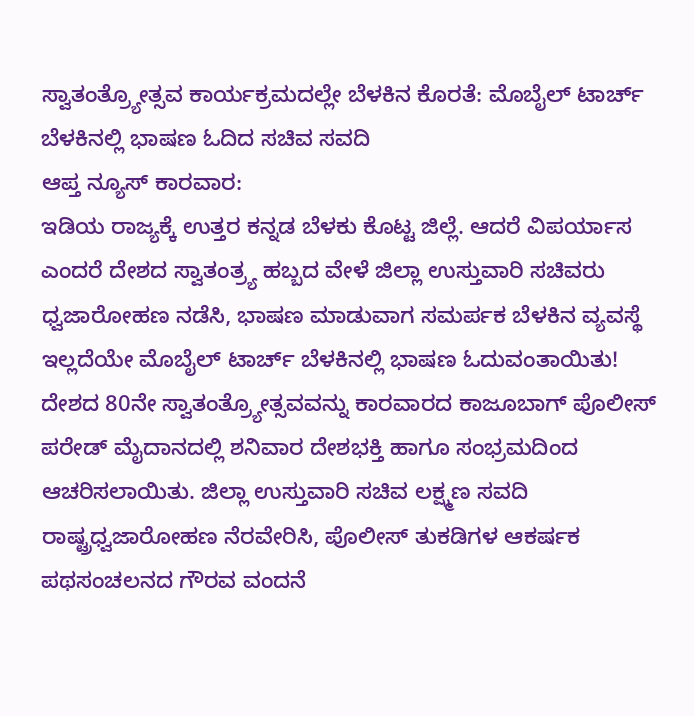ಸ್ವಾತಂತ್ರ್ಯೋತ್ಸವ ಕಾರ್ಯಕ್ರಮದಲ್ಲೇ ಬೆಳಕಿನ ಕೊರತೆ: ಮೊಬೈಲ್ ಟಾರ್ಚ್ ಬೆಳಕಿನಲ್ಲಿ ಭಾಷಣ ಓದಿದ ಸಚಿವ ಸವದಿ
ಆಪ್ತ ನ್ಯೂಸ್ ಕಾರವಾರ:
ಇಡಿಯ ರಾಜ್ಯಕ್ಕೆ ಉತ್ತರ ಕನ್ನಡ ಬೆಳಕು ಕೊಟ್ಟ ಜಿಲ್ಲೆ. ಆದರೆ ವಿಪರ್ಯಾಸ ಎಂದರೆ ದೇಶದ ಸ್ವಾತಂತ್ರ್ಯ ಹಬ್ಬದ ವೇಳೆ ಜಿಲ್ಲಾ ಉಸ್ತುವಾರಿ ಸಚಿವರು ಧ್ವಜಾರೋಹಣ ನಡೆಸಿ, ಭಾಷಣ ಮಾಡುವಾಗ ಸಮರ್ಪಕ ಬೆಳಕಿನ ವ್ಯವಸ್ಥೆ ಇಲ್ಲದೆಯೇ ಮೊಬೈಲ್ ಟಾರ್ಚ್ ಬೆಳಕಿನಲ್ಲಿ ಭಾಷಣ ಓದುವಂತಾಯಿತು!
ದೇಶದ 80ನೇ ಸ್ವಾತಂತ್ರ್ಯೋತ್ಸವವನ್ನು ಕಾರವಾರದ ಕಾಜೂಬಾಗ್ ಪೊಲೀಸ್ ಪರೇಡ್ ಮೈದಾನದಲ್ಲಿ ಶನಿವಾರ ದೇಶಭಕ್ತಿ ಹಾಗೂ ಸಂಭ್ರಮದಿಂದ ಆಚರಿಸಲಾಯಿತು. ಜಿಲ್ಲಾ ಉಸ್ತುವಾರಿ ಸಚಿವ ಲಕ್ಷ್ಮಣ ಸವದಿ ರಾಷ್ಟ್ರಧ್ವಜಾರೋಹಣ ನೆರವೇರಿಸಿ, ಪೊಲೀಸ್ ತುಕಡಿಗಳ ಆಕರ್ಷಕ ಪಥಸಂಚಲನದ ಗೌರವ ವಂದನೆ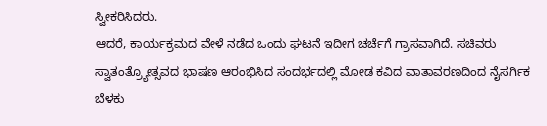ಸ್ವೀಕರಿಸಿದರು.
ಆದರೆ, ಕಾರ್ಯಕ್ರಮದ ವೇಳೆ ನಡೆದ ಒಂದು ಘಟನೆ ಇದೀಗ ಚರ್ಚೆಗೆ ಗ್ರಾಸವಾಗಿದೆ. ಸಚಿವರು ಸ್ವಾತಂತ್ರ್ಯೋತ್ಸವದ ಭಾಷಣ ಆರಂಭಿಸಿದ ಸಂದರ್ಭದಲ್ಲಿ ಮೋಡ ಕವಿದ ವಾತಾವರಣದಿಂದ ನೈಸರ್ಗಿಕ ಬೆಳಕು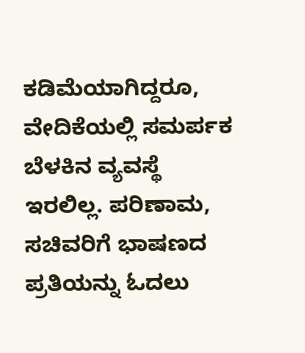ಕಡಿಮೆಯಾಗಿದ್ದರೂ, ವೇದಿಕೆಯಲ್ಲಿ ಸಮರ್ಪಕ ಬೆಳಕಿನ ವ್ಯವಸ್ಥೆ ಇರಲಿಲ್ಲ. ಪರಿಣಾಮ, ಸಚಿವರಿಗೆ ಭಾಷಣದ ಪ್ರತಿಯನ್ನು ಓದಲು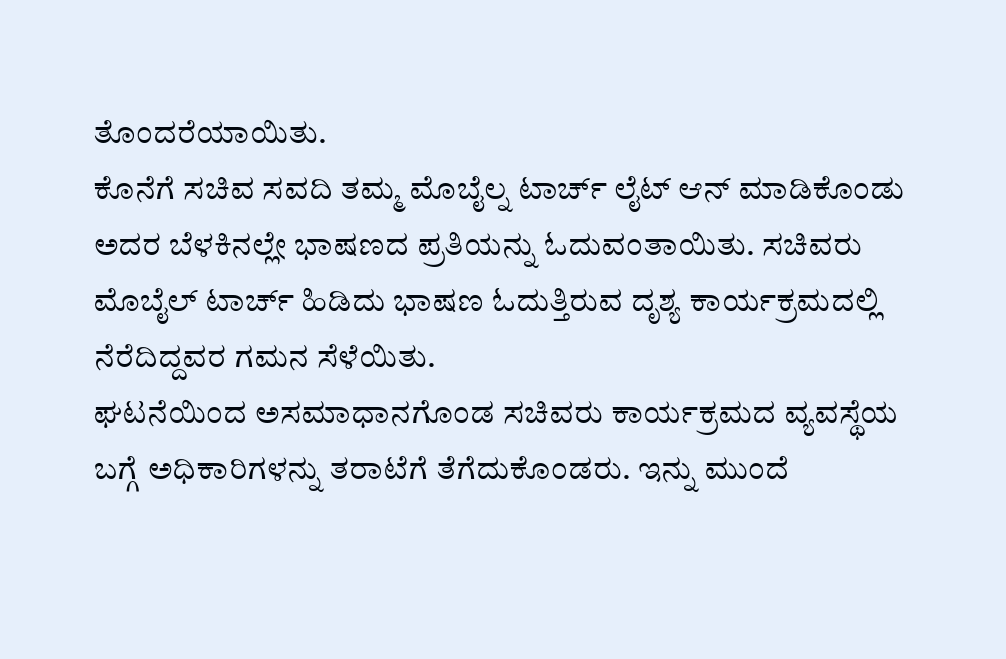ತೊಂದರೆಯಾಯಿತು.
ಕೊನೆಗೆ ಸಚಿವ ಸವದಿ ತಮ್ಮ ಮೊಬೈಲ್ನ ಟಾರ್ಚ್ ಲೈಟ್ ಆನ್ ಮಾಡಿಕೊಂಡು ಅದರ ಬೆಳಕಿನಲ್ಲೇ ಭಾಷಣದ ಪ್ರತಿಯನ್ನು ಓದುವಂತಾಯಿತು. ಸಚಿವರು ಮೊಬೈಲ್ ಟಾರ್ಚ್ ಹಿಡಿದು ಭಾಷಣ ಓದುತ್ತಿರುವ ದೃಶ್ಯ ಕಾರ್ಯಕ್ರಮದಲ್ಲಿ ನೆರೆದಿದ್ದವರ ಗಮನ ಸೆಳೆಯಿತು.
ಘಟನೆಯಿಂದ ಅಸಮಾಧಾನಗೊಂಡ ಸಚಿವರು ಕಾರ್ಯಕ್ರಮದ ವ್ಯವಸ್ಥೆಯ ಬಗ್ಗೆ ಅಧಿಕಾರಿಗಳನ್ನು ತರಾಟೆಗೆ ತೆಗೆದುಕೊಂಡರು. ಇನ್ನು ಮುಂದೆ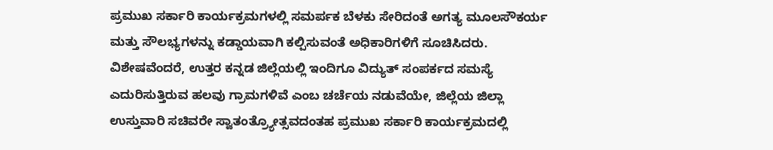ಪ್ರಮುಖ ಸರ್ಕಾರಿ ಕಾರ್ಯಕ್ರಮಗಳಲ್ಲಿ ಸಮರ್ಪಕ ಬೆಳಕು ಸೇರಿದಂತೆ ಅಗತ್ಯ ಮೂಲಸೌಕರ್ಯ ಮತ್ತು ಸೌಲಭ್ಯಗಳನ್ನು ಕಡ್ಡಾಯವಾಗಿ ಕಲ್ಪಿಸುವಂತೆ ಅಧಿಕಾರಿಗಳಿಗೆ ಸೂಚಿಸಿದರು.
ವಿಶೇಷವೆಂದರೆ, ಉತ್ತರ ಕನ್ನಡ ಜಿಲ್ಲೆಯಲ್ಲಿ ಇಂದಿಗೂ ವಿದ್ಯುತ್ ಸಂಪರ್ಕದ ಸಮಸ್ಯೆ ಎದುರಿಸುತ್ತಿರುವ ಹಲವು ಗ್ರಾಮಗಳಿವೆ ಎಂಬ ಚರ್ಚೆಯ ನಡುವೆಯೇ, ಜಿಲ್ಲೆಯ ಜಿಲ್ಲಾ ಉಸ್ತುವಾರಿ ಸಚಿವರೇ ಸ್ವಾತಂತ್ರ್ಯೋತ್ಸವದಂತಹ ಪ್ರಮುಖ ಸರ್ಕಾರಿ ಕಾರ್ಯಕ್ರಮದಲ್ಲಿ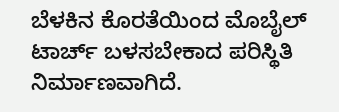ಬೆಳಕಿನ ಕೊರತೆಯಿಂದ ಮೊಬೈಲ್ ಟಾರ್ಚ್ ಬಳಸಬೇಕಾದ ಪರಿಸ್ಥಿತಿ ನಿರ್ಮಾಣವಾಗಿದೆ.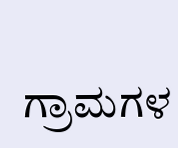ಗ್ರಾಮಗಳ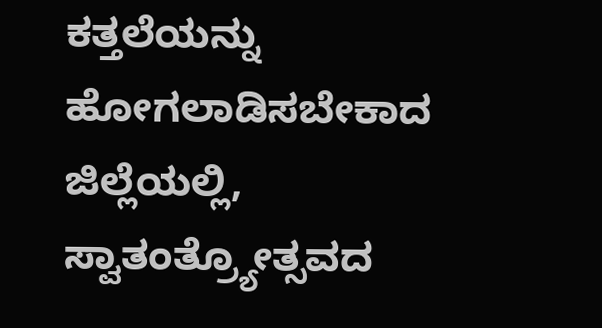ಕತ್ತಲೆಯನ್ನು ಹೋಗಲಾಡಿಸಬೇಕಾದ ಜಿಲ್ಲೆಯಲ್ಲಿ, ಸ್ವಾತಂತ್ರ್ಯೋತ್ಸವದ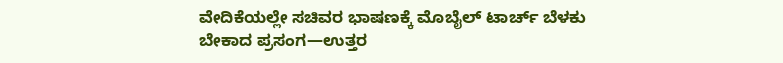ವೇದಿಕೆಯಲ್ಲೇ ಸಚಿವರ ಭಾಷಣಕ್ಕೆ ಮೊಬೈಲ್ ಟಾರ್ಚ್ ಬೆಳಕು ಬೇಕಾದ ಪ್ರಸಂಗ—ಉತ್ತರ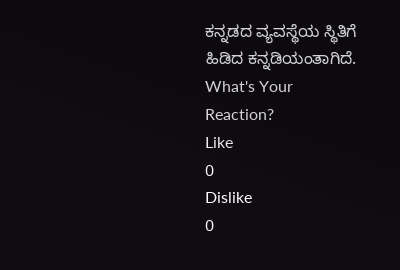ಕನ್ನಡದ ವ್ಯವಸ್ಥೆಯ ಸ್ಥಿತಿಗೆ ಹಿಡಿದ ಕನ್ನಡಿಯಂತಾಗಿದೆ.
What's Your Reaction?
Like
0
Dislike
0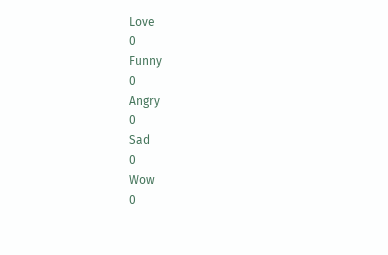Love
0
Funny
0
Angry
0
Sad
0
Wow
0